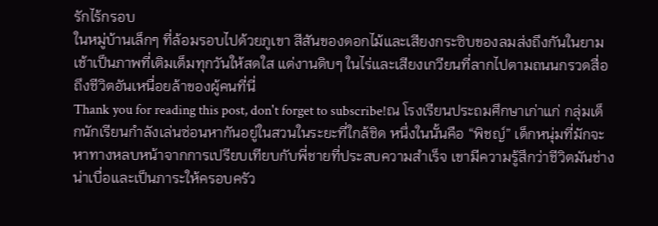รักไร้กรอบ
ในหมู่บ้านเล็กๆ ที่ล้อมรอบไปด้วยภูเขา สีสันของดอกไม้และเสียงกระซิบของลมส่งถึงกันในยามเช้าเป็นภาพที่เติมเต็มทุกวันให้สดใส แต่งานดิบๆ ในไร่และเสียงเกวียนที่ลากไปตามถนนกรวดสื่อถึงชีวิตอันเหนื่อยล้าของผู้คนที่นี่
Thank you for reading this post, don't forget to subscribe!ณ โรงเรียนประถมศึกษาเก่าแก่ กลุ่มเด็กนักเรียนกำลังเล่นซ่อนหากันอยู่ในสวนในระยะที่ใกล้ชิด หนึ่งในนั้นคือ “พิชญ์” เด็กหนุ่มที่มักจะหาทางหลบหน้าจากการเปรียบเทียบกับพี่ชายที่ประสบความสำเร็จ เขามีความรู้สึกว่าชีวิตมันช่างน่าเบื่อและเป็นภาระให้ครอบครัว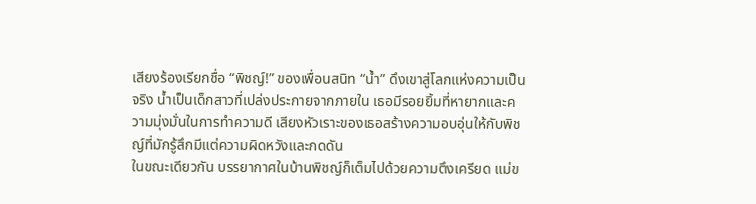เสียงร้องเรียกชื่อ “พิชญ์!” ของเพื่อนสนิท “น้ำ” ดึงเขาสู่โลกแห่งความเป็นจริง น้ำเป็นเด็กสาวที่เปล่งประกายจากภายใน เธอมีรอยยิ้มที่หายากและความมุ่งมั่นในการทำความดี เสียงหัวเราะของเธอสร้างความอบอุ่นให้กับพิชญ์ที่มักรู้สึกมีแต่ความผิดหวังและกดดัน
ในขณะเดียวกัน บรรยากาศในบ้านพิชญ์ก็เต็มไปด้วยความตึงเครียด แม่ข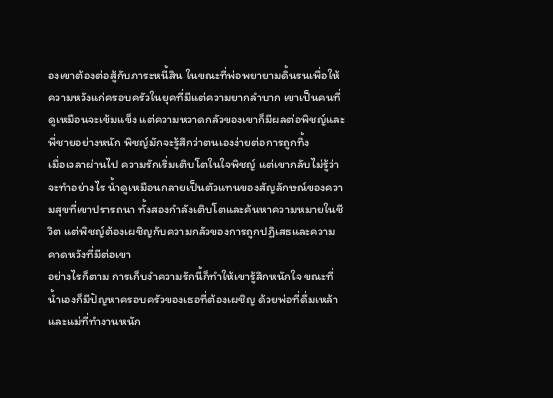องเขาต้องต่อสู้กับภาระหนี้สิน ในขณะที่พ่อพยายามดิ้นรนเพื่อให้ความหวังแก่ครอบครัวในยุคที่มีแต่ความยากลำบาก เขาเป็นคนที่ดูเหมือนจะเข้มแข็ง แต่ความหวาดกลัวของเขาก็มีผลต่อพิชญ์และพี่ชายอย่างหนัก พิชญ์มักจะรู้สึกว่าตนเองง่ายต่อการถูกทิ้ง
เมื่อเวลาผ่านไป ความรักเริ่มเติบโตในใจพิชญ์ แต่เขากลับไม่รู้ว่าจะทำอย่างไร น้ำดูเหมือนกลายเป็นตัวแทนของสัญลักษณ์ของความสุขที่เขาปรารถนา ทั้งสองกำลังเติบโตและค้นหาความหมายในชีวิต แต่พิชญ์ต้องเผชิญกับความกลัวของการถูกปฏิเสธและความคาดหวังที่มีต่อเขา
อย่างไรก็ตาม การเก็บงำความรักนี้ก็ทำให้เขารู้สึกหนักใจ ขณะที่น้ำเองก็มีปัญหาครอบครัวของเธอที่ต้องเผชิญ ด้วยพ่อที่ดื่มเหล้าและแม่ที่ทำงานหนัก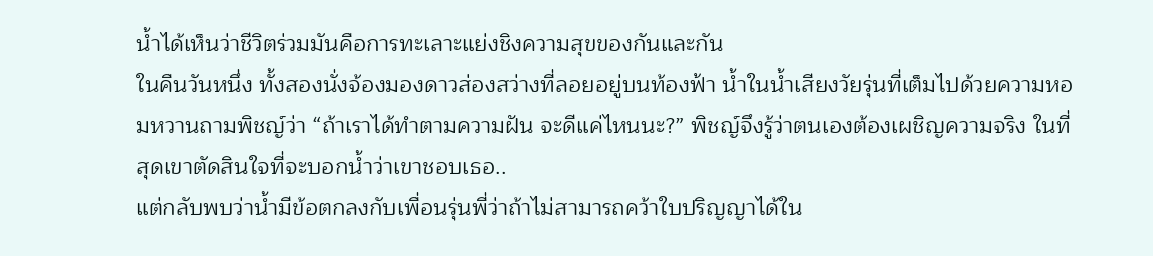น้ำได้เห็นว่าชีวิตร่วมมันคือการทะเลาะแย่งชิงความสุขของกันและกัน
ในคืนวันหนึ่ง ทั้งสองนั่งจ้องมองดาวส่องสว่างที่ลอยอยู่บนท้องฟ้า น้ำในน้ำเสียงวัยรุ่นที่เต็มไปด้วยความหอมหวานถามพิชญ์ว่า “ถ้าเราได้ทำตามความฝัน จะดีแค่ไหนนะ?” พิชญ์จึงรู้ว่าตนเองต้องเผชิญความจริง ในที่สุดเขาตัดสินใจที่จะบอกน้ำว่าเขาชอบเธอ..
แต่กลับพบว่าน้ำมีข้อตกลงกับเพื่อนรุ่นพี่ว่าถ้าไม่สามารถคว้าใบปริญญาได้ใน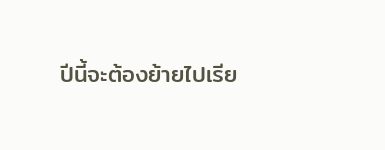ปีนี้จะต้องย้ายไปเรีย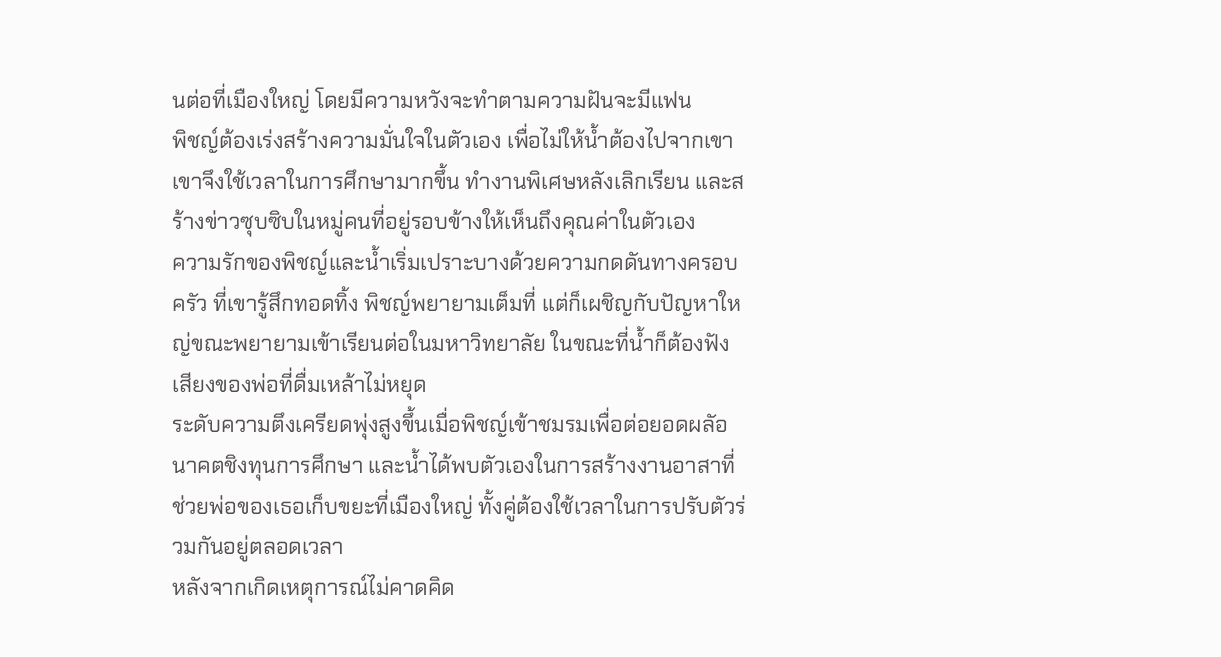นต่อที่เมืองใหญ่ โดยมีความหวังจะทำตามความฝันจะมีแฟน
พิชญ์ต้องเร่งสร้างความมั่นใจในตัวเอง เพื่อไม่ให้น้ำต้องไปจากเขา เขาจึงใช้เวลาในการศึกษามากขึ้น ทำงานพิเศษหลังเลิกเรียน และสร้างข่าวซุบซิบในหมู่คนที่อยู่รอบข้างให้เห็นถึงคุณค่าในตัวเอง
ความรักของพิชญ์และน้ำเริ่มเปราะบางด้วยความกดดันทางครอบครัว ที่เขารู้สึกทอดทิ้ง พิชญ์พยายามเต็มที่ แต่ก็เผชิญกับปัญหาใหญ่ขณะพยายามเข้าเรียนต่อในมหาวิทยาลัย ในขณะที่น้ำก็ต้องฟังเสียงของพ่อที่ดื่มเหล้าไม่หยุด
ระดับความตึงเครียดพุ่งสูงขึ้นเมื่อพิชญ์เข้าชมรมเพื่อต่อยอดผลัอนาคตชิงทุนการศึกษา และน้ำได้พบตัวเองในการสร้างงานอาสาที่ช่วยพ่อของเธอเก็บขยะที่เมืองใหญ่ ทั้งคู่ต้องใช้เวลาในการปรับตัวร่วมกันอยู่ตลอดเวลา
หลังจากเกิดเหตุการณ์ไม่คาดคิด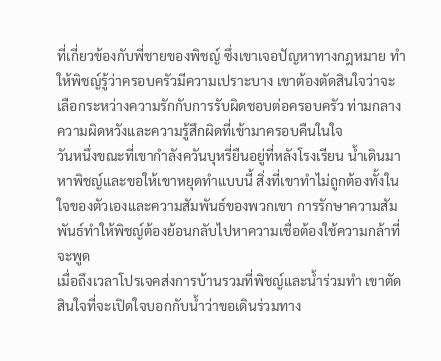ที่เกี่ยวข้องกับพี่ชายของพิชญ์ ซึ่งเขาเจอปัญหาทางกฎหมาย ทำให้พิชญ์รู้ว่าครอบครัวมีความเปราะบาง เขาต้องตัดสินใจว่าจะเลือกระหว่างความรักกับการรับผิดชอบต่อครอบครัว ท่ามกลางความผิดหวังและความรู้สึกผิดที่เข้ามาครอบคืนในใจ
วันหนึ่งขณะที่เขากำลังควันบุหรี่ยืนอยู่ที่หลังโรงเรียน น้ำเดินมาหาพิชญ์และขอให้เขาหยุดทำแบบนี้ สิ่งที่เขาทำไม่ถูกต้องทั้งในใจของตัวเองและความสัมพันธ์ของพวกเขา การรักษาความสัมพันธ์ทำให้พิชญ์ต้องย้อนกลับไปหาความเชื่อต้องใช้ความกล้าที่จะพูด
เมื่อถึงเวลาโปรเจคส่งการบ้านรวมที่พิชญ์และน้ำร่วมทำ เขาตัดสินใจที่จะเปิดใจบอกกับน้ำว่าขอเดินร่วมทาง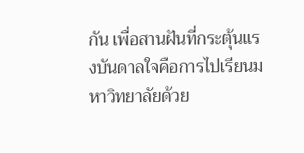กัน เพื่อสานฝันที่กระตุ้นแรงบันดาลใจคือการไปเรียนมหาวิทยาลัยด้วย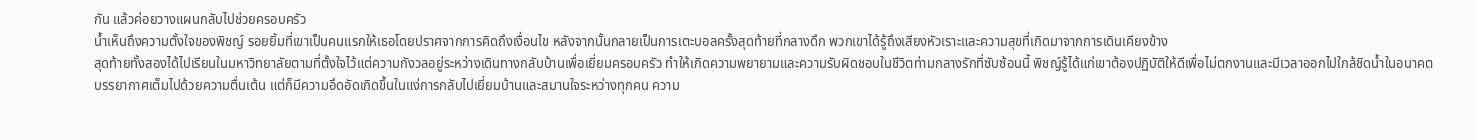กัน แล้วค่อยวางแผนกลับไปช่วยครอบครัว
น้ำเห็นถึงความตั้งใจของพิชญ์ รอยยิ้มที่เขาเป็นคนแรกให้เธอโดยปราศจากการคิดถึงเงื่อนไข หลังจากนั้นกลายเป็นการเตะบอลครั้งสุดท้ายที่กลางดึก พวกเขาได้รู้ถึงเสียงหัวเราะและความสุขที่เกิดมาจากการเดินเคียงข้าง
สุดท้ายทั้งสองได้ไปเรียนในมหาวิทยาลัยตามที่ตั้งใจไว้แต่ความกังวลอยู่ระหว่างเดินทางกลับบ้านเพื่อเยี่ยมครอบครัว ทำให้เกิดความพยายามและความรับผิดชอบในชีวิตท่ามกลางรักที่ซับซ้อนนี้ พิชญ์รู้ได้แก่เขาต้องปฏิบัติให้ดีเพื่อไม่ตกงานและมีเวลาออกไปใกล้ชิดน้ำในอนาคต
บรรยากาศเต็มไปด้วยความตื่นเต้น แต่ก็มีความอึดอัดเกิดขึ้นในแง่การกลับไปเยี่ยมบ้านและสมานใจระหว่างทุกคน ความ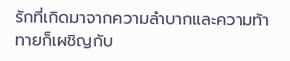รักที่เกิดมาจากความลำบากและความท้าทายก็เผชิญกับ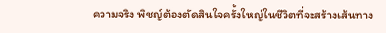ความจริง พิชญ์ต้องตัดสินใจครั้งใหญ่ในชีวิตที่จะสร้างเส้นทาง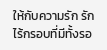ให้กับความรัก รักไร้กรอบที่มีทั้งรอ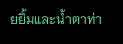ยยิ้มและน้ำตาท่า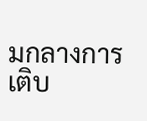มกลางการเติบ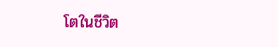โตในชีวิต